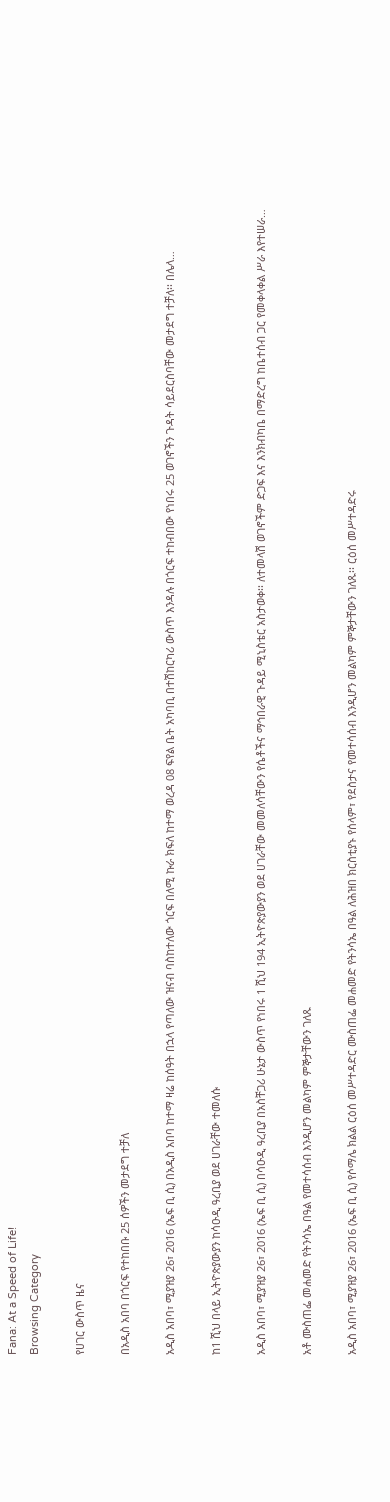Fana: At a Speed of Life!
Browsing Category

የሀገር ውስጥ ዜና

በአዲስ አበባ በጎርፍ የተከበቡ 25 ሰዎችን መታደግ ተቻለ

አዲስ አበባ፣ ሚያዝያ 26፣ 2016 (ኤፍ ቢ ሲ) በአዲስ አበባ ከተማ ዛሬ ከሰዓት በኋላ የጣለው ዝናብ ባስከተለው ጎርፍ በለሚ ኩራ ክፍለ ከተማ ወረዳ 08 ፍየል ቤት አካባቢ በተሽከርካሪ ውስጥ እንዳሉ በጎርፍ ተከብበው የነበሩ 25 ወገኖችን ጉዳት ሳይደርስባቸው መታደግ ተቻለ፡፡ በሌላ…

ከ1 ሺህ በላይ ኢትዮጵያውያን ከሳዑዲ ዓረቢያ ወደ ሀገራቸው ተመለሱ

አዲስ አበባ፣ ሚያዝያ 26፣ 2016 (ኤፍ ቢ ሲ) በሳዑዲ ዓረቢያ በአስቸጋሪ ሁኔታ ውስጥ የነበሩ 1 ሺህ 194 ኢትዮጵያውያን ወደ ሀገራቸው መመለሳቸውን የሴቶችና ማኅበራዊ ጉዳይ ሚኒስቴር አስታወቀ፡፡ ለተመላሽ ወገኖችም ድጋፍ እና እንክብካቤ በማድረግ ከቤተሰብ ጋር የመቀላቀል ሥራ እየተሠራ…

አቶ ሙስጠፌ መሐመድ የትንሳኤ በዓል የመተሳሰብ እንዲሆን መልካም ምኞታቸውን ገለጹ

አዲስ አበባ፣ ሚያዝያ 26፣ 2016 (ኤፍ ቢ ሲ) የሶማሌ ክልል ርዕሰ መሥተዳድር ሙስጠፌ መሐመድ የትንሳኤ በዓል ለሕዝበ ክርስቲያኑ የሰላም፣ የደስታና የመተሳሰብ እንዲሆን መልካም ምኞታቸውን ገለጹ፡፡ ርዕሰ መሥተዳድሩ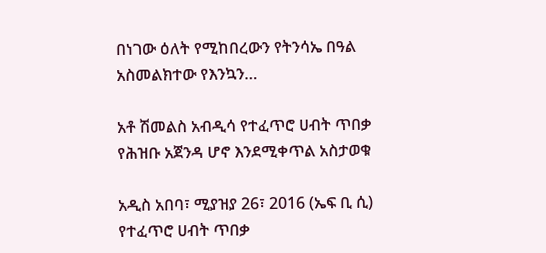በነገው ዕለት የሚከበረውን የትንሳኤ በዓል አስመልክተው የእንኳን…

አቶ ሽመልስ አብዲሳ የተፈጥሮ ሀብት ጥበቃ የሕዝቡ አጀንዳ ሆኖ እንደሚቀጥል አስታወቁ

አዲስ አበባ፣ ሚያዝያ 26፣ 2016 (ኤፍ ቢ ሲ) የተፈጥሮ ሀብት ጥበቃ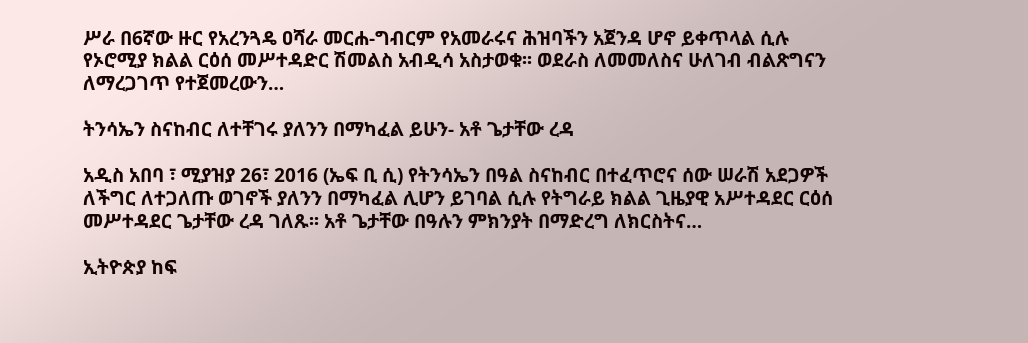ሥራ በ6ኛው ዙር የአረንጓዴ ዐሻራ መርሐ-ግብርም የአመራሩና ሕዝባችን አጀንዳ ሆኖ ይቀጥላል ሲሉ የኦሮሚያ ክልል ርዕሰ መሥተዳድር ሽመልስ አብዲሳ አስታወቁ፡፡ ወደራስ ለመመለስና ሁለገብ ብልጽግናን ለማረጋገጥ የተጀመረውን…

ትንሳኤን ስናከብር ለተቸገሩ ያለንን በማካፈል ይሁን- አቶ ጌታቸው ረዳ

አዲስ አበባ ፣ ሚያዝያ 26፣ 2016 (ኤፍ ቢ ሲ) የትንሳኤን በዓል ስናከብር በተፈጥሮና ሰው ሠራሽ አደጋዎች ለችግር ለተጋለጡ ወገኖች ያለንን በማካፈል ሊሆን ይገባል ሲሉ የትግራይ ክልል ጊዜያዊ አሥተዳደር ርዕሰ መሥተዳደር ጌታቸው ረዳ ገለጹ፡፡ አቶ ጌታቸው በዓሉን ምክንያት በማድረግ ለክርስትና…

ኢትዮጵያ ከፍ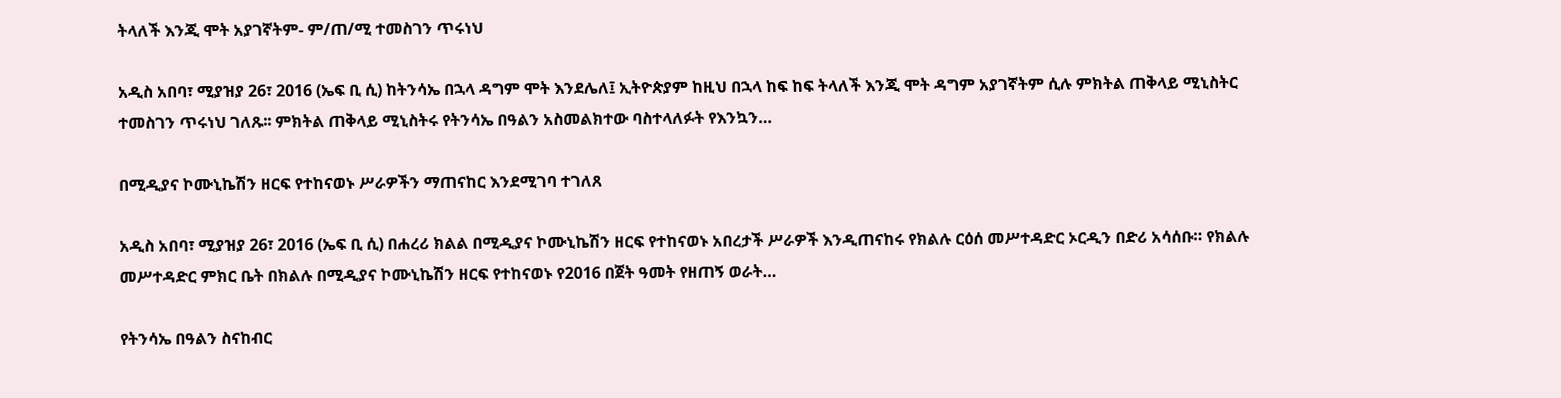ትላለች እንጂ ሞት አያገኛትም- ም/ጠ/ሚ ተመስገን ጥሩነህ

አዲስ አበባ፣ ሚያዝያ 26፣ 2016 (ኤፍ ቢ ሲ) ከትንሳኤ በኋላ ዳግም ሞት እንደሌለ፤ ኢትዮጵያም ከዚህ በኋላ ከፍ ከፍ ትላለች እንጂ ሞት ዳግም አያገኛትም ሲሉ ምክትል ጠቅላይ ሚኒስትር ተመስገን ጥሩነህ ገለጹ፡፡ ምክትል ጠቅላይ ሚኒስትሩ የትንሳኤ በዓልን አስመልክተው ባስተላለፉት የእንኳን…

በሚዲያና ኮሙኒኬሽን ዘርፍ የተከናወኑ ሥራዎችን ማጠናከር እንደሚገባ ተገለጸ

አዲስ አበባ፣ ሚያዝያ 26፣ 2016 (ኤፍ ቢ ሲ) በሐረሪ ክልል በሚዲያና ኮሙኒኬሽን ዘርፍ የተከናወኑ አበረታች ሥራዎች እንዲጠናከሩ የክልሉ ርዕሰ መሥተዳድር ኦርዲን በድሪ አሳሰቡ። የክልሉ መሥተዳድር ምክር ቤት በክልሉ በሚዲያና ኮሙኒኬሽን ዘርፍ የተከናወኑ የ2016 በጀት ዓመት የዘጠኝ ወራት…

የትንሳኤ በዓልን ስናከብር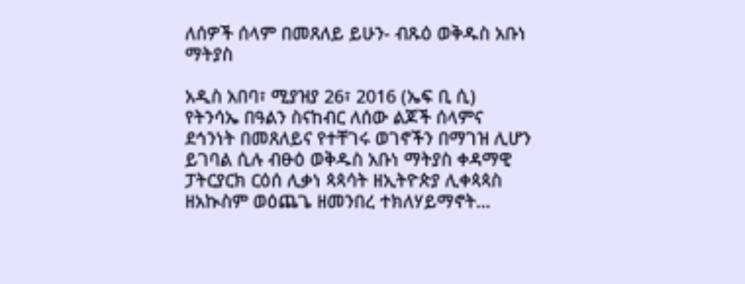ለሰዎች ሰላም በመጸለይ ይሁን- ብጹዕ ወቅዱስ አቡነ ማትያስ

አዲስ አበባ፣ ሚያዝያ 26፣ 2016 (ኤፍ ቢ ሲ) የትንሳኤ በዓልን ስናከብር ለሰው ልጆች ሰላምና ደኅንነት በመጸለይና የተቸገሩ ወገኖችን በማገዝ ሊሆን ይገባል ሲሉ ብፁዕ ወቅዱስ አቡነ ማትያስ ቀዳማዊ ፓትርያርክ ርዕሰ ሊቃነ ጳጳሳት ዘኢትዮጵያ ሊቀጳጳስ ዘአኲስም ወዕጨጌ ዘመንበረ ተክለሃይማኖት…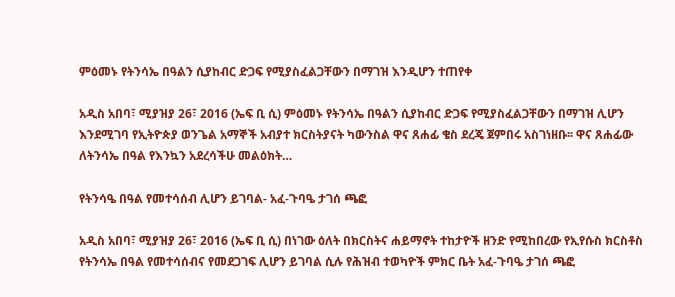ምዕመኑ የትንሳኤ በዓልን ሲያከብር ድጋፍ የሚያስፈልጋቸውን በማገዝ እንዲሆን ተጠየቀ

አዲስ አበባ፣ ሚያዝያ 26፣ 2016 (ኤፍ ቢ ሲ) ምዕመኑ የትንሳኤ በዓልን ሲያከብር ድጋፍ የሚያስፈልጋቸውን በማገዝ ሊሆን እንደሚገባ የኢትዮጵያ ወንጌል አማኞች አብያተ ክርስትያናት ካውንስል ዋና ጸሐፊ ቄስ ደረጄ ጀምበሩ አስገነዘቡ፡፡ ዋና ጸሐፊው ለትንሳኤ በዓል የእንኳን አደረሳችሁ መልዕክት…

የትንሳዔ በዓል የመተሳሰብ ሊሆን ይገባል- አፈ-ጉባዔ ታገሰ ጫፎ

አዲስ አበባ፣ ሚያዝያ 26፣ 2016 (ኤፍ ቢ ሲ) በነገው ዕለት በክርስትና ሐይማኖት ተከታዮች ዘንድ የሚከበረው የኢየሱስ ክርስቶስ የትንሳኤ በዓል የመተሳሰብና የመደጋገፍ ሊሆን ይገባል ሲሉ የሕዝብ ተወካዮች ምክር ቤት አፈ-ጉባዔ ታገሰ ጫፎ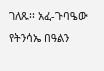ገለጹ፡፡ አፈ-ጉባዔው የትንሳኤ በዓልን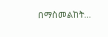በማስመልከት…